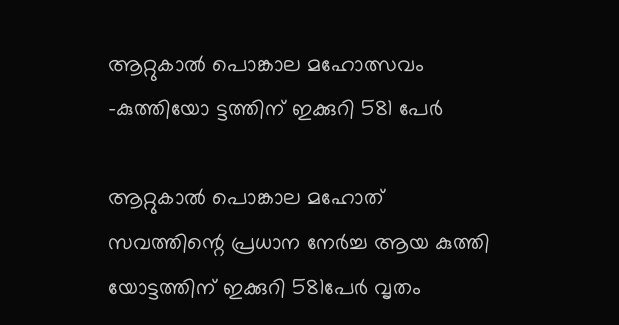ആറ്റുകാൽ പൊങ്കാല മഹോത്സവം -കുത്തിയോ ട്ടത്തിന് ഇക്കുറി 581 പേർ

ആറ്റുകാൽ പൊങ്കാല മഹോത് സവത്തിന്റെ പ്രധാന നേർച്ച ആയ കുത്തി യോട്ടത്തിന് ഇക്കുറി 581പേർ വൃതം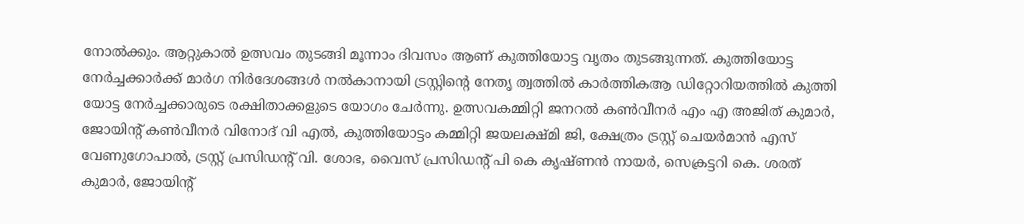നോൽക്കും. ആറ്റുകാൽ ഉത്സവം തുടങ്ങി മൂന്നാം ദിവസം ആണ് കുത്തിയോട്ട വൃതം തുടങ്ങുന്നത്. കുത്തിയോട്ട നേർച്ചക്കാർക്ക് മാർഗ നിർദേശങ്ങൾ നൽകാനായി ട്രസ്റ്റിന്റെ നേതൃ ത്വത്തിൽ കാർത്തികആ ഡിറ്റോറിയത്തിൽ കുത്തി യോട്ട നേർച്ചക്കാരുടെ രക്ഷിതാക്കളുടെ യോഗം ചേർന്നു. ഉത്സവകമ്മിറ്റി ജനറൽ കൺവീനർ എം എ അജിത് കുമാർ, ജോയിന്റ് കൺവീനർ വിനോദ് വി എൽ, കുത്തിയോട്ടം കമ്മിറ്റി ജയലക്ഷ്മി ജി, ക്ഷേത്രം ട്രസ്റ്റ്‌ ചെയർമാൻ എസ് വേണുഗോപാൽ, ട്രസ്റ്റ്‌ പ്രസിഡന്റ്‌ വി. ശോഭ, വൈസ് പ്രസിഡന്റ്‌ പി കെ കൃഷ്ണൻ നായർ, സെക്രട്ടറി കെ. ശരത് കുമാർ, ജോയിന്റ്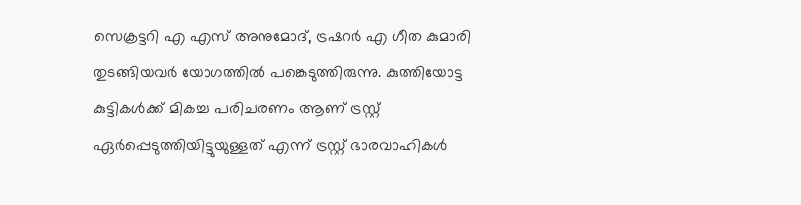സെക്രട്ടറി എ എസ് അനുമോദ്, ട്രഷറർ എ ഗീത കുമാരി തുടങ്ങിയവർ യോഗത്തിൽ പങ്കെടുത്തിരുന്നു. കുത്തിയോട്ട കുട്ടികൾക്ക് മികച്ച പരിചരണം ആണ് ട്രസ്റ്റ്‌ ഏർപ്പെടുത്തിയിട്ടുയുള്ളത് എന്ന് ട്രസ്റ്റ്‌ ഭാരവാഹികൾ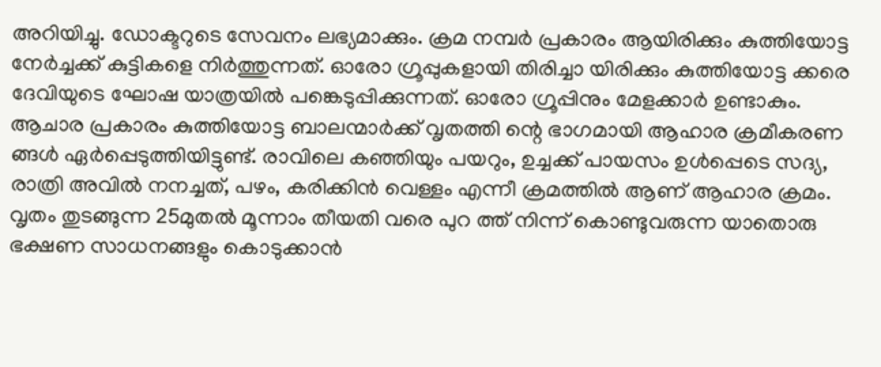അറിയിച്ചു. ഡോക്ടറുടെ സേവനം ലഭ്യമാക്കും. ക്രമ നമ്പർ പ്രകാരം ആയിരിക്കും കുത്തിയോട്ട നേർച്ചക്ക് കുട്ടികളെ നിർത്തുന്നത്. ഓരോ ഗ്രൂപ്പുകളായി തിരിച്ചാ യിരിക്കും കുത്തിയോട്ട ക്കരെ ദേവിയുടെ ഘോഷ യാത്രയിൽ പങ്കെടുപ്പിക്കുന്നത്. ഓരോ ഗ്രൂപ്പിനും മേളക്കാർ ഉണ്ടാകും. ആചാര പ്രകാരം കുത്തിയോട്ട ബാലന്മാർക്ക് വൃതത്തി ന്റെ ഭാഗമായി ആഹാര ക്രമീകരണ ങ്ങൾ ഏർപ്പെടുത്തിയിട്ടുണ്ട്. രാവിലെ കഞ്ഞിയും പയറും, ഉച്ചക്ക് പായസം ഉൾപ്പെടെ സദ്യ, രാത്രി അവിൽ നനച്ചത്, പഴം, കരിക്കിൻ വെള്ളം എന്നീ ക്രമത്തിൽ ആണ് ആഹാര ക്രമം. വൃതം തുടങ്ങുന്ന 25മുതൽ മൂന്നാം തീയതി വരെ പുറ ത്ത്‌ നിന്ന് കൊണ്ടുവരുന്ന യാതൊരു ഭക്ഷണ സാധനങ്ങളും കൊടുക്കാൻ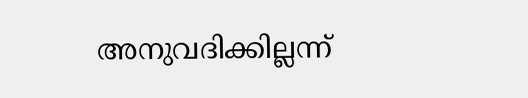അനുവദിക്കില്ലന്ന്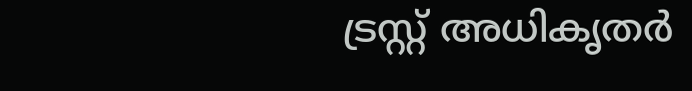ട്രസ്റ്റ്‌ അധികൃതർ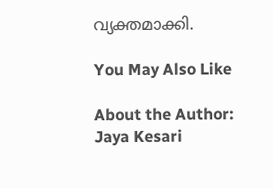വ്യക്തമാക്കി.

You May Also Like

About the Author: Jaya Kesari